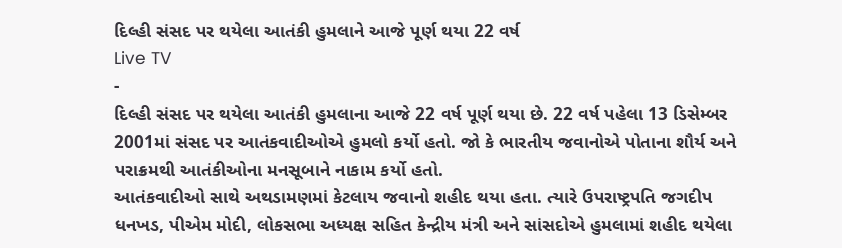દિલ્હી સંસદ પર થયેલા આતંકી હુમલાને આજે પૂર્ણ થયા 22 વર્ષ
Live TV
-
દિલ્હી સંસદ પર થયેલા આતંકી હુમલાના આજે 22 વર્ષ પૂર્ણ થયા છે. 22 વર્ષ પહેલા 13 ડિસેમ્બર 2001માં સંસદ પર આતંકવાદીઓએ હુમલો કર્યો હતો. જો કે ભારતીય જવાનોએ પોતાના શૌર્ય અને પરાક્રમથી આતંકીઓના મનસૂબાને નાકામ કર્યો હતો.
આતંકવાદીઓ સાથે અથડામણમાં કેટલાય જવાનો શહીદ થયા હતા. ત્યારે ઉપરાષ્ટ્રપતિ જગદીપ ધનખડ, પીએમ મોદી, લોકસભા અધ્યક્ષ સહિત કેન્દ્રીય મંત્રી અને સાંસદોએ હુમલામાં શહીદ થયેલા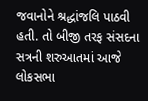જવાનોને શ્રદ્ધાંજલિ પાઠવી હતી. તો બીજી તરફ સંસદના સત્રની શરુઆતમાં આજે લોકસભા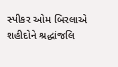સ્પીકર ઓમ બિરલાએ શહીદોને શ્રદ્ધાંજલિ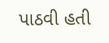પાઠવી હતી